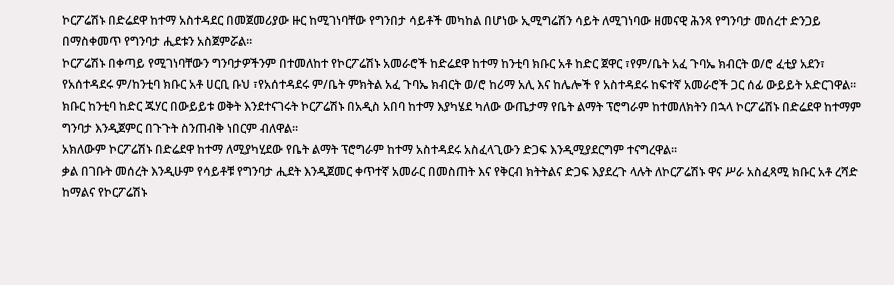ኮርፖሬሽኑ በድሬደዋ ከተማ አስተዳደር በመጀመሪያው ዙር ከሚገነባቸው የግንበታ ሳይቶች መካከል በሆነው ኢሚግሬሽን ሳይት ለሚገነባው ዘመናዊ ሕንጻ የግንባታ መሰረተ ድንጋይ በማስቀመጥ የግንባታ ሒደቱን አስጀምሯል፡፡
ኮርፖሬሽኑ በቀጣይ የሚገነባቸውን ግንባታዎችንም በተመለከተ የኮርፖሬሽኑ አመራሮች ከድሬደዋ ከተማ ከንቲባ ክቡር አቶ ከድር ጀዋር ፣የም/ቤት አፈ ጉባኤ ክብርት ወ/ሮ ፈቲያ አደን፣ የአሰተዳደሩ ም/ከንቲባ ክቡር አቶ ሀርቢ ቡህ ፣የአሰተዳደሩ ም/ቤት ምክትል አፈ ጉባኤ ክብርት ወ/ሮ ከሪማ አሊ እና ከሌሎች የ አስተዳደሩ ከፍተኛ አመራሮች ጋር ሰፊ ውይይት አድርገዋል፡፡
ክቡር ከንቲባ ከድር ጁሃር በውይይቱ ወቅት እንደተናገሩት ኮርፖሬሽኑ በአዲስ አበባ ከተማ እያካሄደ ካለው ውጤታማ የቤት ልማት ፕሮግራም ከተመለክትን በኋላ ኮርፖሬሽኑ በድሬደዋ ከተማም ግንባታ እንዲጀምር በጉጉት ስንጠብቅ ነበርም ብለዋል፡፡
አክለውም ኮርፖሬሽኑ በድሬደዋ ከተማ ለሚያካሂደው የቤት ልማት ፕሮግራም ከተማ አስተዳደሩ አስፈላጊውን ድጋፍ እንዲሚያደርግም ተናግረዋል፡፡
ቃል በገቡት መሰረት እንዲሁም የሳይቶቹ የግንባታ ሒደት እንዲጀመር ቀጥተኛ አመራር በመስጠት እና የቅርብ ክትትልና ድጋፍ እያደረጉ ላሉት ለኮርፖሬሽኑ ዋና ሥራ አስፈጻሚ ክቡር አቶ ረሻድ ከማልና የኮርፖሬሽኑ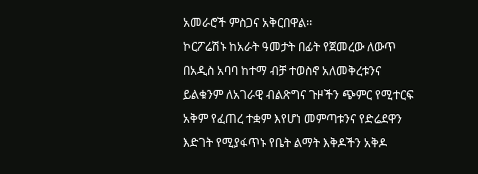አመራሮች ምስጋና አቅርበዋል፡፡
ኮርፖሬሽኑ ከአራት ዓመታት በፊት የጀመረው ለውጥ በአዲስ አባባ ከተማ ብቻ ተወስኖ አለመቅረቱንና ይልቁንም ለአገራዊ ብልጽግና ጉዞችን ጭምር የሚተርፍ አቅም የፈጠረ ተቋም እየሆነ መምጣቱንና የድሬደዋን እድገት የሚያፋጥኑ የቤት ልማት እቅዶችን አቅዶ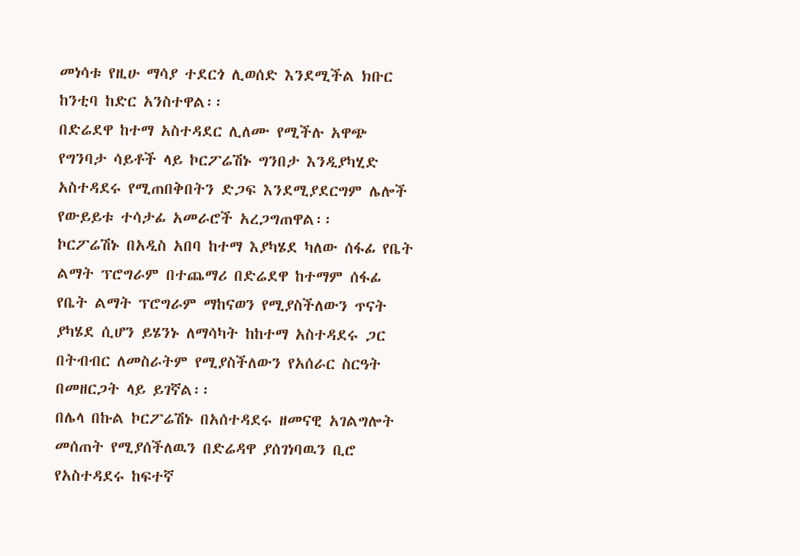መነሳቱ የዚሁ ማሳያ ተደርጎ ሊወሰድ እንደሚችል ክቡር ከንቲባ ከድር አንስተዋል፡፡
በድሬደዋ ከተማ አስተዳደር ሊለሙ የሚችሉ አዋጭ የግንባታ ሳይቶች ላይ ኮርፖሬሽኑ ግንበታ እንዲያካሂድ አስተዳደሩ የሚጠበቅበትን ድጋፍ እንደሚያደርግም ሌሎች የውይይቱ ተሳታፊ አመራሮች አረጋግጠዋል፡፡
ኮርፖሬሽኑ በአዲስ አበባ ከተማ እያካሄደ ካለው ሰፋፊ የቤት ልማት ፕሮግራም በተጨማሪ በድሬደዋ ከተማም ሰፋፊ የቤት ልማት ፕሮግራም ማከናወን የሚያስችለውን ጥናት ያካሄደ ሲሆን ይሄንኑ ለማሳካት ከከተማ አስተዳደሩ ጋር በትብብር ለመስራትም የሚያስችለውን የአሰራር ስርዓት በመዘርጋት ላይ ይገኛል፡፡
በሌላ በኩል ኮርፖሬሽኑ በአሰተዳደሩ ዘመናዊ አገልግሎት መሰጠት የሚያሰችለዉን በድሬዳዋ ያሰገነባዉን ቢሮ የአስተዳደሩ ከፍተኛ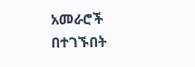አመራሮች በተገኙበት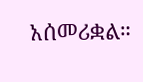አሰመሪቋል።